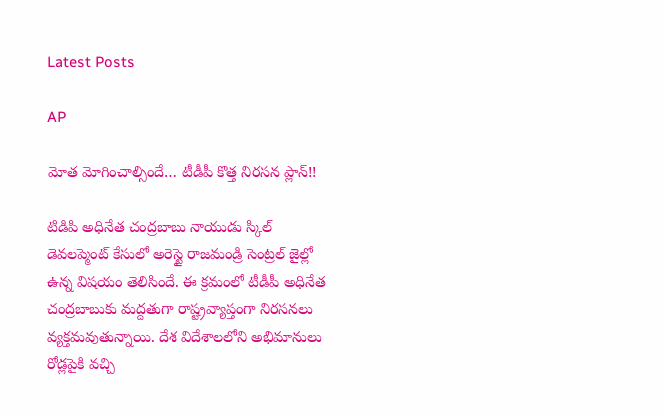Latest Posts

AP

మోత మోగించాల్సిందే… టీడీపీ కొత్త నిరసన ప్లాన్!!

టిడిపి అధినేత చంద్రబాబు నాయుడు స్కిల్ డెవలప్మెంట్ కేసులో అరెస్టై రాజమండ్రి సెంట్రల్ జైల్లో ఉన్న విషయం తెలిసిందే. ఈ క్రమంలో టీడీపీ అధినేత చంద్రబాబుకు మద్దతుగా రాష్ట్రవ్యాప్తంగా నిరసనలు వ్యక్తమవుతున్నాయి. దేశ విదేశాలలోని అభిమానులు రోడ్లపైకి వచ్చి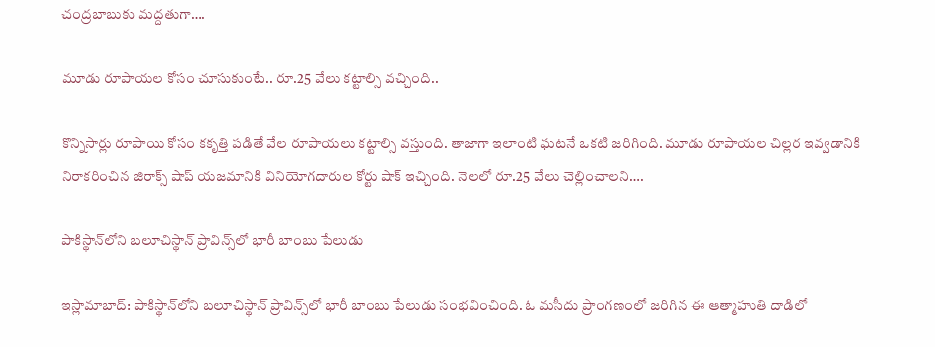చంద్రబాబుకు మద్దతుగా….

మూడు రూపాయల కోసం చూసుకుంటే.. రూ.25 వేలు కట్టాల్సి వచ్చింది..

కొన్నిసార్లు రూపాయి కోసం కకృత్తి పడితే వేల రూపాయలు కట్టాల్సి వస్తుంది. తాజాగా ఇలాంటి ఘటనే ఒకటి జరిగింది. మూడు రూపాయల చిల్లర ఇవ్వడానికి నిరాకరించిన జిరాక్స్‌ షాప్‌ యజమానికి వినియోగదారుల కోర్టు షాక్ ఇచ్చింది. నెలలో రూ.25 వేలు చెల్లించాలని….

పాకిస్థాన్‌లోని బలూచిస్థాన్ ప్రావిన్స్‌లో భారీ బాంబు పేలుడు

ఇస్లామాబాద్: పాకిస్థాన్‌లోని బలూచిస్థాన్ ప్రావిన్స్‌లో భారీ బాంబు పేలుడు సంభవించింది. ఓ మసీదు ప్రాంగణంలో జరిగిన ఈ ఆత్మాహుతి దాడిలో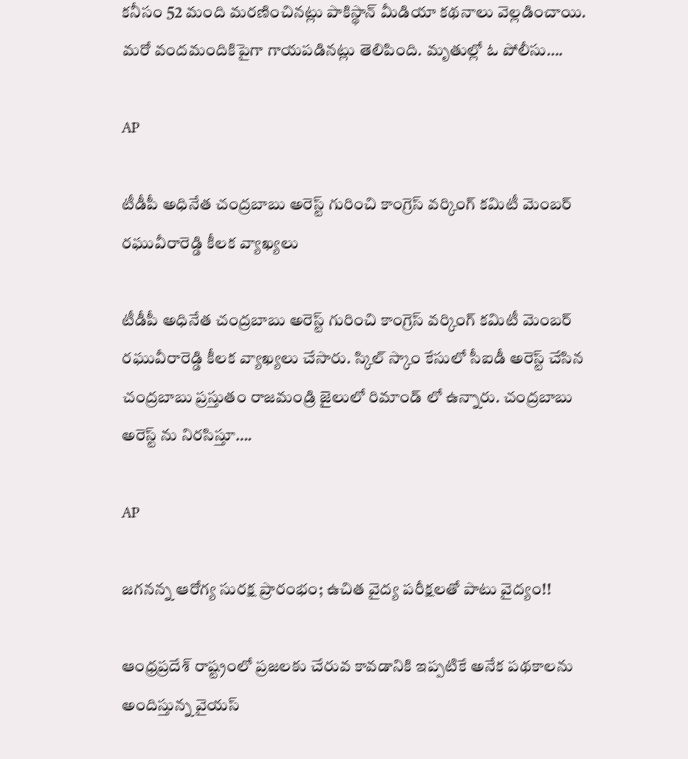కనీసం 52 మంది మరణించినట్లు పాకిస్థాన్ మీడియా కథనాలు వెల్లడించాయి. మరో వందమందికిపైగా గాయపడినట్లు తెలిపింది. మృతుల్లో ఓ పోలీసు….

AP

టీడీపీ అధినేత చంద్రబాబు అరెస్ట్ గురించి కాంగ్రెస్ వర్కింగ్ కమిటీ మెంబర్ రఘువీరారెడ్డి కీలక వ్యాఖ్యలు

టీడీపీ అధినేత చంద్రబాబు అరెస్ట్ గురించి కాంగ్రెస్ వర్కింగ్ కమిటీ మెంబర్ రఘువీరారెడ్డి కీలక వ్యాఖ్యలు చేసారు. స్కిల్ స్కాం కేసులో సీఐడీ అరెస్ట్ చేసిన చంద్రబాబు ప్రస్తుతం రాజమండ్రి జైలులో రిమాండ్ లో ఉన్నారు. చంద్రబాబు అరెస్ట్ ను నిరసిస్తూ….

AP

జగనన్న ఆరోగ్య సురక్ష ప్రారంభం; ఉచిత వైద్య పరీక్షలతో పాటు వైద్యం!!

ఆంధ్రప్రదేశ్ రాష్ట్రంలో ప్రజలకు చేరువ కావడానికి ఇప్పటికే అనేక పథకాలను అందిస్తున్న వైయస్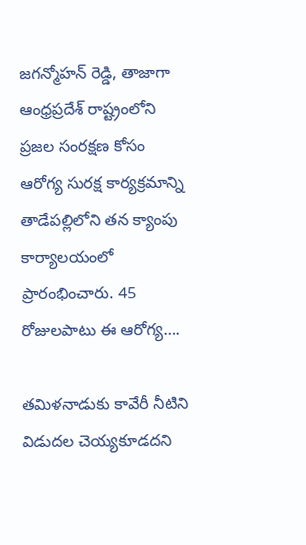జగన్మోహన్ రెడ్డి, తాజాగా ఆంధ్రప్రదేశ్ రాష్ట్రంలోని ప్రజల సంరక్షణ కోసం ఆరోగ్య సురక్ష కార్యక్రమాన్ని తాడేపల్లిలోని తన క్యాంపు కార్యాలయంలో ప్రారంభించారు. 45 రోజులపాటు ఈ ఆరోగ్య….

తమిళనాడుకు కావేరీ నీటిని విడుదల చెయ్యకూడదని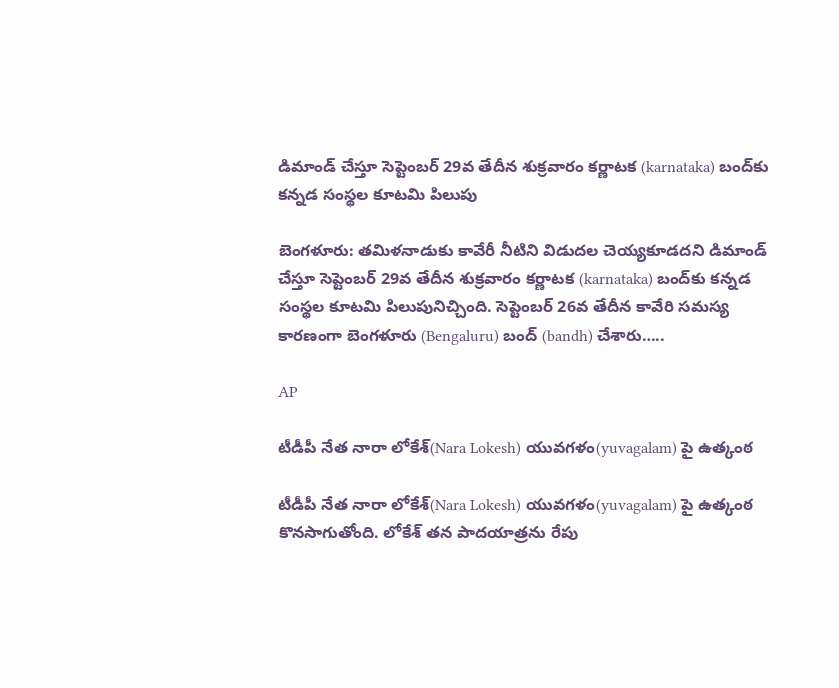డిమాండ్ చేస్తూ సెప్టెంబర్ 29వ తేదీన శుక్రవారం కర్ణాటక (karnataka) బంద్‌కు కన్నడ సంస్థల కూటమి పిలుపు

బెంగళూరు: తమిళనాడుకు కావేరీ నీటిని విడుదల చెయ్యకూడదని డిమాండ్ చేస్తూ సెప్టెంబర్ 29వ తేదీన శుక్రవారం కర్ణాటక (karnataka) బంద్‌కు కన్నడ సంస్థల కూటమి పిలుపునిచ్చింది. సెప్టెంబర్ 26వ తేదీన కావేరి సమస్య కారణంగా బెంగళూరు (Bengaluru) బంద్ (bandh) చేశారు…..

AP

టీడీపీ నేత నారా లోకేశ్(Nara Lokesh) యువగళం(yuvagalam) పై ఉత్కంఠ

టీడీపీ నేత నారా లోకేశ్(Nara Lokesh) యువగళం(yuvagalam) పై ఉత్కంఠ కొనసాగుతోంది. లోకేశ్ తన పాదయాత్రను రేపు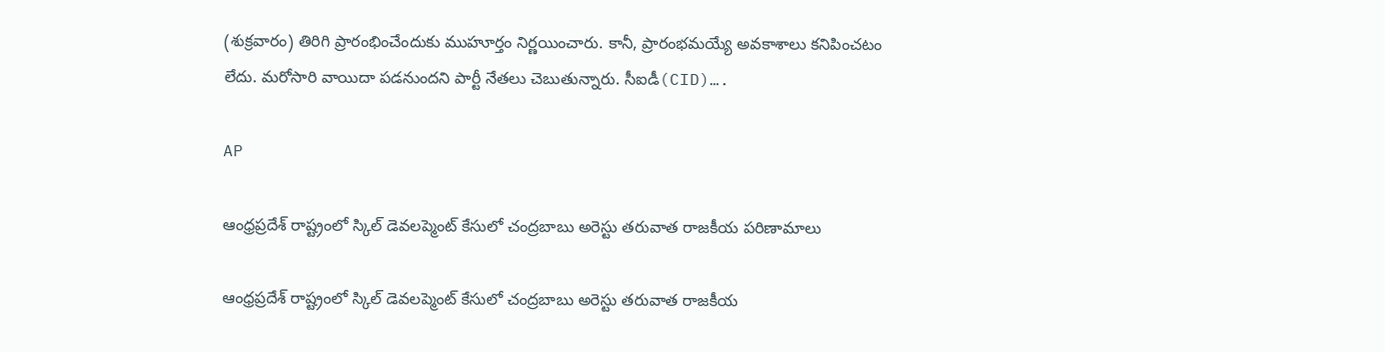(శుక్రవారం) తిరిగి ప్రారంభించేందుకు ముహూర్తం నిర్ణయించారు. కానీ, ప్రారంభమయ్యే అవకాశాలు కనిపించటం లేదు. మరోసారి వాయిదా పడనుందని పార్టీ నేతలు చెబుతున్నారు. సీఐడీ(CID)….

AP

ఆంధ్రప్రదేశ్ రాష్ట్రంలో స్కిల్ డెవలప్మెంట్ కేసులో చంద్రబాబు అరెస్టు తరువాత రాజకీయ పరిణామాలు

ఆంధ్రప్రదేశ్ రాష్ట్రంలో స్కిల్ డెవలప్మెంట్ కేసులో చంద్రబాబు అరెస్టు తరువాత రాజకీయ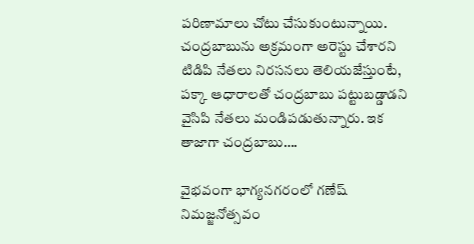పరిణామాలు చోటు చేసుకుంటున్నాయి. చంద్రబాబును అక్రమంగా అరెస్టు చేశారని టిడిపి నేతలు నిరసనలు తెలియజేస్తుంటే, పక్కా ఆధారాలతో చంద్రబాబు పట్టుబడ్డాడని వైసిపి నేతలు మండిపడుతున్నారు. ఇక తాజాగా చంద్రబాబు….

వైభవంగా భాగ్యనగరంలో గణేష్ నిమజ్జనోత్సవం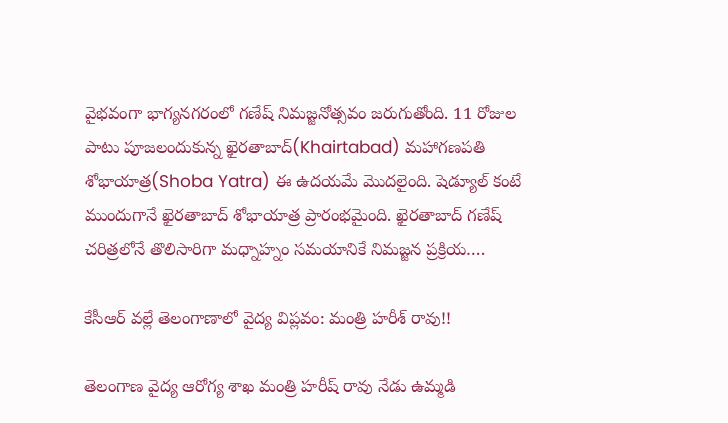వైభవంగా భాగ్యనగరంలో గణేష్ నిమజ్జనోత్సవం జరుగుతోంది. 11 రోజుల పాటు పూజలందుకున్న ఖైరతాబాద్(Khairtabad) మహాగణపతి శోభాయాత్ర(Shoba Yatra) ఈ ఉదయమే మొదలైంది. షెడ్యూల్ కంటే ముందుగానే ఖైరతాబాద్ శోభాయాత్ర ప్రారంభమైంది. ఖైరతాబాద్ గణేష్ చరిత్రలోనే తొలిసారిగా మధ్నాహ్నం సమయానికే నిమజ్జన ప్రక్రియ….

కేసీఆర్ వల్లే తెలంగాణాలో వైద్య విప్లవం: మంత్రి హరీశ్ రావు!!

తెలంగాణ వైద్య ఆరోగ్య శాఖ మంత్రి హరీష్ రావు నేడు ఉమ్మడి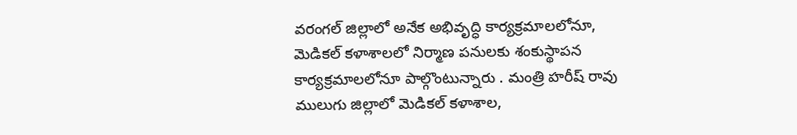వరంగల్ జిల్లాలో అనేక అభివృద్ధి కార్యక్రమాలలోనూ, మెడికల్ కళాశాలలో నిర్మాణ పనులకు శంకుస్థాపన కార్యక్రమాలలోనూ పాల్గొంటున్నారు . మంత్రి హరీష్ రావు ములుగు జిల్లాలో మెడికల్ కళాశాల,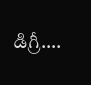డిగ్రీ….